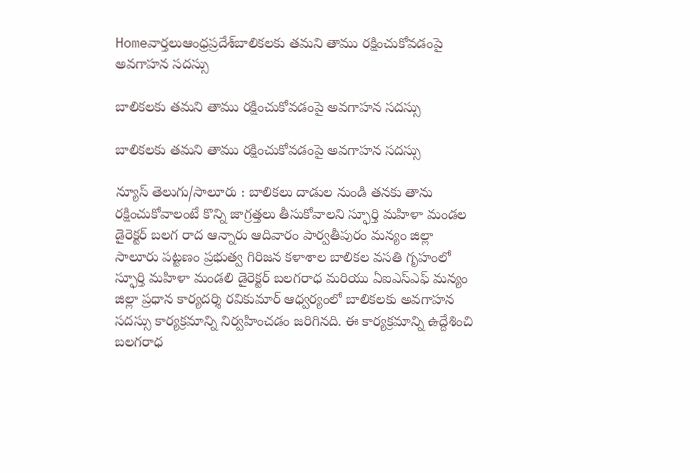Homeవార్తలుఆంధ్రప్రదేశ్‌బాలికలకు తమని తాము రక్షించుకోవ‌డంపై అవగాహన సదస్సు

బాలికలకు తమని తాము రక్షించుకోవ‌డంపై అవగాహన సదస్సు

బాలికలకు తమని తాము రక్షించుకోవ‌డంపై అవగాహన సదస్సు

న్యూస్ తెలుగు/సాలూరు : బాలికలు దాడుల నుండి తనకు తాను రక్షించుకోవాలంటే కొన్ని జాగ్రత్తలు తీసుకోవాలని స్ఫూర్తి మహిళా మండల డైరెక్టర్ బలగ రాద ఆన్నారు ఆదివారం పార్వతీపురం మన్యం జిల్లా సాలూరు పట్టణం ప్రభుత్వ గిరిజన కళాశాల బాలికల వసతి గృహంలో స్ఫూర్తి మహిళా మండలి డైరెక్టర్ బలగరాధ మరియు ఏఐఎస్ఎఫ్ మన్యం జిల్లా ప్రధాన కార్యదర్శి రవికుమార్ ఆధ్వర్యంలో బాలికలకు అవగాహన సదస్సు కార్యక్రమాన్ని నిర్వహించడం జరిగినది. ఈ కార్యక్రమాన్ని ఉద్దేశించి బలగరాధ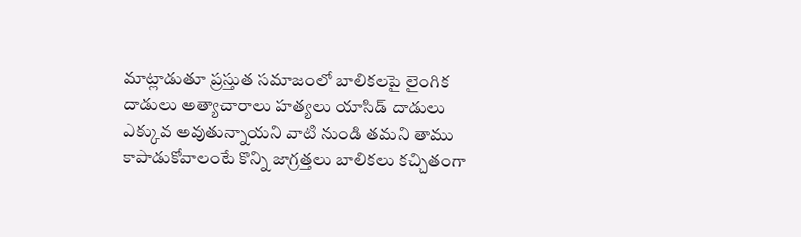మాట్లాడుతూ ప్రస్తుత సమాజంలో బాలికలపై లైంగిక దాడులు అత్యాచారాలు హత్యలు యాసిడ్ దాడులు ఎక్కువ అవుతున్నాయని వాటి నుండి తమని తాము కాపాడుకోవాలంటే కొన్ని జాగ్రత్తలు బాలికలు కచ్చితంగా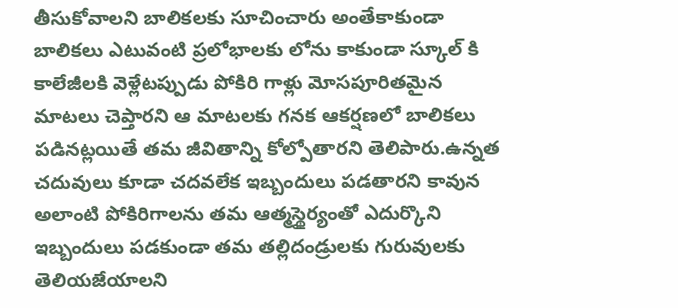తీసుకోవాలని బాలికలకు సూచించారు అంతేకాకుండా బాలికలు ఎటువంటి ప్రలోభాలకు లోను కాకుండా స్కూల్ కి కాలేజీలకి వెళ్లేటప్పుడు పోకిరి గాళ్లు మోసపూరితమైన మాటలు చెప్తారని ఆ మాటలకు గనక ఆకర్షణలో బాలికలు పడినట్లయితే తమ జీవితాన్ని కోల్పోతారని తెలిపారు.ఉన్నత చదువులు కూడా చదవలేక ఇబ్బందులు పడతారని కావున అలాంటి పోకిరిగాలను తమ ఆత్మస్థైర్యంతో ఎదుర్కొని ఇబ్బందులు పడకుండా తమ తల్లిదండ్రులకు గురువులకు తెలియజేయాలని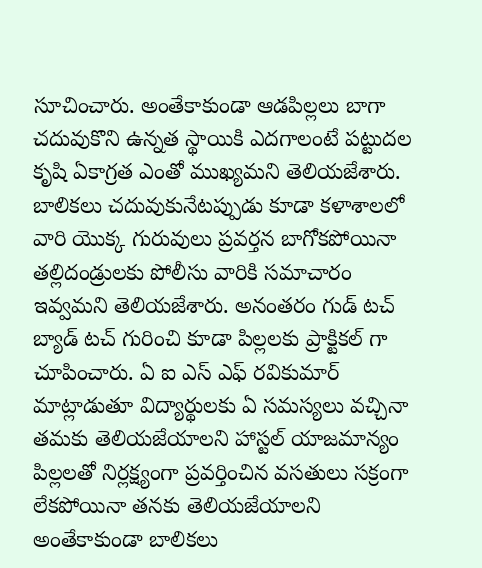సూచించారు. అంతేకాకుండా ఆడపిల్లలు బాగా చదువుకొని ఉన్నత స్థాయికి ఎదగాలంటే పట్టుదల కృషి ఏకాగ్రత ఎంతో ముఖ్యమని తెలియజేశారు. బాలికలు చదువుకునేటప్పుడు కూడా కళాశాలలో వారి యొక్క గురువులు ప్రవర్తన బాగోకపోయినా తల్లిదండ్రులకు పోలీసు వారికి సమాచారం ఇవ్వమని తెలియజేశారు. అనంతరం గుడ్ టచ్ బ్యాడ్ టచ్ గురించి కూడా పిల్లలకు ప్రాక్టికల్ గా చూపించారు. ఏ ఐ ఎస్ ఎఫ్ రవికుమార్ మాట్లాడుతూ విద్యార్థులకు ఏ సమస్యలు వచ్చినా తమకు తెలియజేయాలని హాస్టల్ యాజమాన్యం పిల్లలతో నిర్లక్ష్యంగా ప్రవర్తించిన వసతులు సక్రంగా లేకపోయినా తనకు తెలియజేయాలని అంతేకాకుండా బాలికలు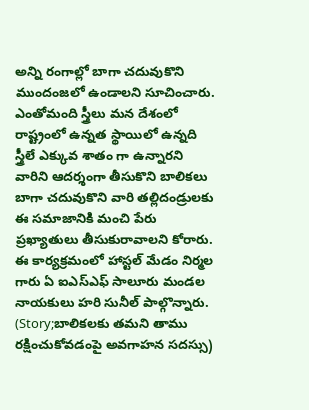అన్ని రంగాల్లో బాగా చదువుకొని ముందంజలో ఉండాలని సూచించారు. ఎంతోమంది స్త్రీలు మన దేశంలో రాష్ట్రంలో ఉన్నత స్థాయిలో ఉన్నది స్త్రీలే ఎక్కువ శాతం గా ఉన్నారని వారిని ఆదర్శంగా తీసుకొని బాలికలు బాగా చదువుకొని వారి తల్లిదండ్రులకు ఈ సమాజానికి మంచి పేరు ప్రఖ్యాతులు తీసుకురావాలని కోరారు. ఈ కార్యక్రమంలో హాస్టల్ మేడం నిర్మల గారు ఏ ఐఎస్ఎఫ్ సాలూరు మండల నాయకులు హరి సునీల్ పాల్గొన్నారు. (Story;బాలికలకు తమని తాము రక్షించుకోవ‌డంపై అవగాహన సదస్సు)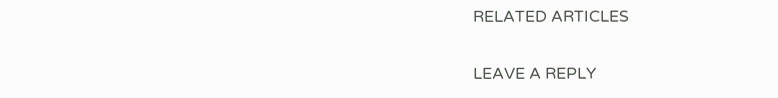RELATED ARTICLES

LEAVE A REPLY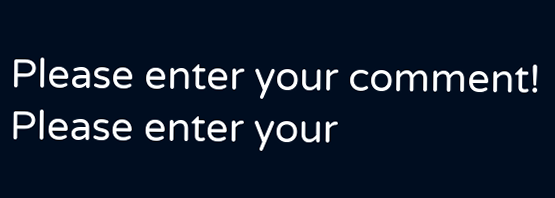Please enter your comment!
Please enter your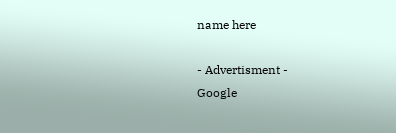name here

- Advertisment -
Google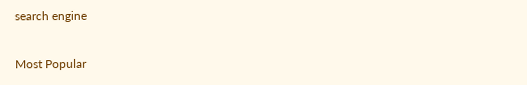search engine

Most Popular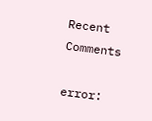Recent Comments

error: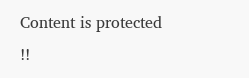Content is protected !!